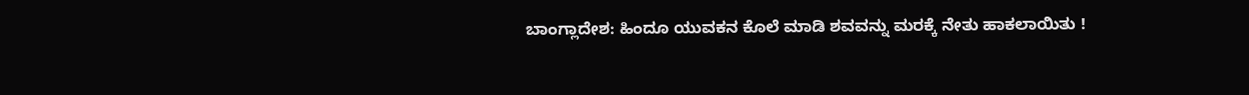ಬಾಂಗ್ಲಾದೇಶ: ಹಿಂದೂ ಯುವಕನ ಕೊಲೆ ಮಾಡಿ ಶವವನ್ನು ಮರಕ್ಕೆ ನೇತು ಹಾಕಲಾಯಿತು !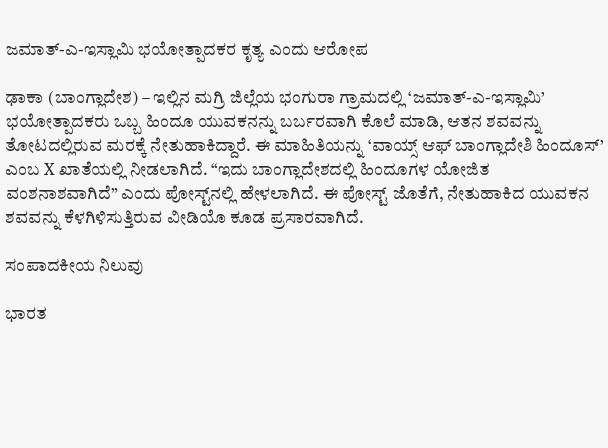ಜಮಾತ್-ಎ-ಇಸ್ಲಾಮಿ ಭಯೋತ್ಪಾದಕರ ಕೃತ್ಯ ಎಂದು ಆರೋಪ

ಢಾಕಾ (ಬಾಂಗ್ಲಾದೇಶ) – ಇಲ್ಲಿನ ಮಗ್ರಿ ಜಿಲ್ಲೆಯ ಭಂಗುರಾ ಗ್ರಾಮದಲ್ಲಿ ‘ಜಮಾತ್-ಎ-ಇಸ್ಲಾಮಿ’ ಭಯೋತ್ಪಾದಕರು ಒಬ್ಬ ಹಿಂದೂ ಯುವಕನನ್ನು ಬರ್ಬರವಾಗಿ ಕೊಲೆ ಮಾಡಿ, ಆತನ ಶವವನ್ನು ತೋಟದಲ್ಲಿರುವ ಮರಕ್ಕೆ ನೇತುಹಾಕಿದ್ದಾರೆ. ಈ ಮಾಹಿತಿಯನ್ನು ‘ವಾಯ್ಸ್ ಆಫ್ ಬಾಂಗ್ಲಾದೇಶಿ ಹಿಂದೂಸ್’ ಎಂಬ X ಖಾತೆಯಲ್ಲಿ ನೀಡಲಾಗಿದೆ. “ಇದು ಬಾಂಗ್ಲಾದೇಶದಲ್ಲಿ ಹಿಂದೂಗಳ ಯೋಜಿತ ವಂಶನಾಶವಾಗಿದೆ” ಎಂದು ಪೋಸ್ಟ್‌ನಲ್ಲಿ ಹೇಳಲಾಗಿದೆ. ಈ ಪೋಸ್ಟ್ ಜೊತೆಗೆ, ನೇತುಹಾಕಿದ ಯುವಕನ ಶವವನ್ನು ಕೆಳಗಿಳಿಸುತ್ತಿರುವ ವೀಡಿಯೊ ಕೂಡ ಪ್ರಸಾರವಾಗಿದೆ.

ಸಂಪಾದಕೀಯ ನಿಲುವು

ಭಾರತ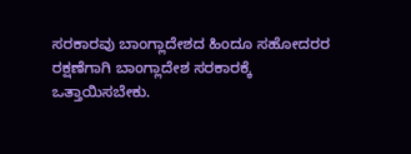ಸರಕಾರವು ಬಾಂಗ್ಲಾದೇಶದ ಹಿಂದೂ ಸಹೋದರರ ರಕ್ಷಣೆಗಾಗಿ ಬಾಂಗ್ಲಾದೇಶ ಸರಕಾರಕ್ಕೆ ಒತ್ತಾಯಿಸಬೇಕು.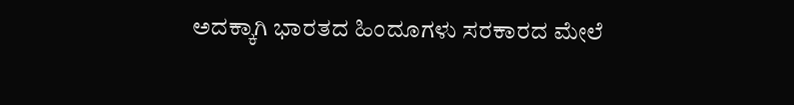ಅದಕ್ಕಾಗಿ ಭಾರತದ ಹಿಂದೂಗಳು ಸರಕಾರದ ಮೇಲೆ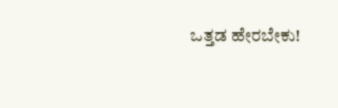ಒತ್ತಡ ಹೇರಬೇಕು!